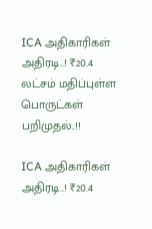ICA அதிகாரிகள் அதிரடி..! ₹20.4 லட்சம் மதிப்புள்ள பொருட்கள் பறிமுதல்..!!

ICA அதிகாரிகள் அதிரடி..! ₹20.4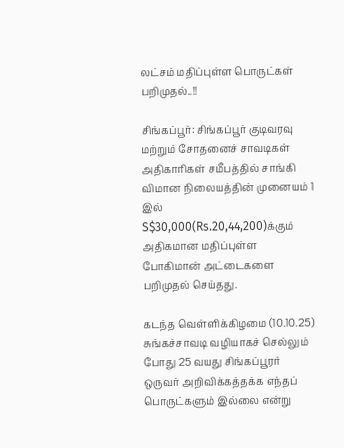லட்சம் மதிப்புள்ள பொருட்கள் பறிமுதல்..!!

சிங்கப்பூர்: சிங்கப்பூர் குடிவரவு மற்றும் சோதனைச் சாவடிகள் அதிகாரிகள் சமீபத்தில் சாங்கி விமான நிலையத்தின் முனையம் 1 இல் S$30,000(Rs.20,44,200)க்கும் அதிகமான மதிப்புள்ள போகிமான் அட்டைகளை பறிமுதல் செய்தது.

கடந்த வெள்ளிக்கிழமை (10.10.25) சுங்கச்சாவடி வழியாகச் செல்லும் போது 25 வயது சிங்கப்பூரர் ஒருவர் அறிவிக்கத்தக்க எந்தப் பொருட்களும் இல்லை என்று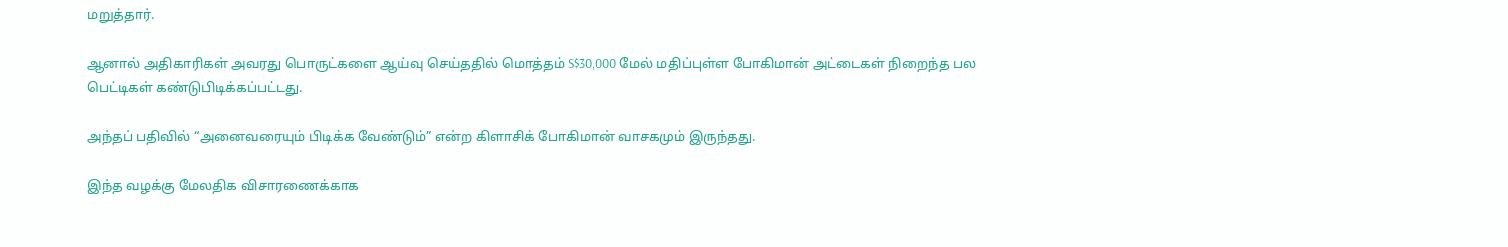மறுத்தார்.

ஆனால் அதிகாரிகள் அவரது பொருட்களை ஆய்வு செய்ததில் மொத்தம் S$30,000 மேல் மதிப்புள்ள போகிமான் அட்டைகள் நிறைந்த பல பெட்டிகள் கண்டுபிடிக்கப்பட்டது.

அந்தப் பதிவில் “அனைவரையும் பிடிக்க வேண்டும்” என்ற கிளாசிக் போகிமான் வாசகமும் இருந்தது.

இந்த வழக்கு மேலதிக விசாரணைக்காக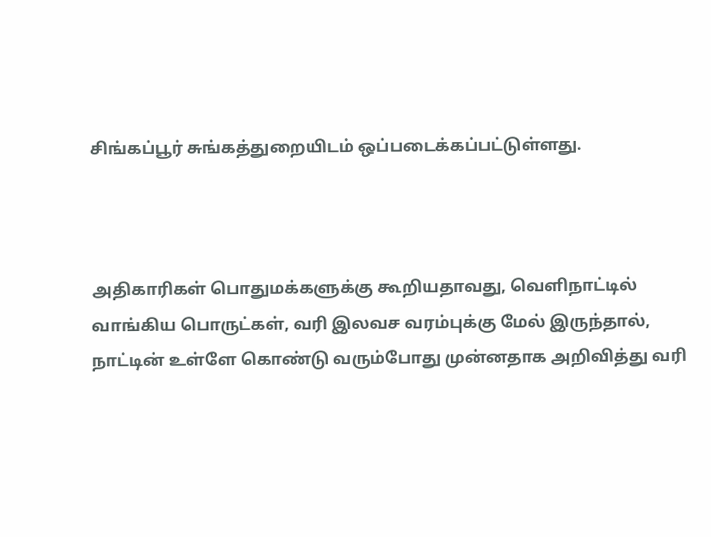சிங்கப்பூர் சுங்கத்துறையிடம் ஒப்படைக்கப்பட்டுள்ளது.



அதிகாரிகள் பொதுமக்களுக்கு கூறியதாவது, வெளிநாட்டில் வாங்கிய பொருட்கள், வரி இலவச வரம்புக்கு மேல் இருந்தால், நாட்டின் உள்ளே கொண்டு வரும்போது முன்னதாக அறிவித்து வரி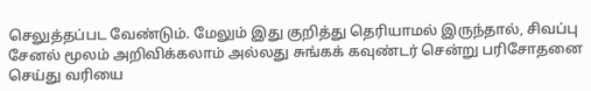செலுத்தப்பட வேண்டும். மேலும் இது குறித்து தெரியாமல் இருந்தால், சிவப்பு சேனல் மூலம் அறிவிக்கலாம் அல்லது சுங்கக் கவுண்டர் சென்று பரிசோதனை செய்து வரியை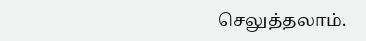செலுத்தலாம்.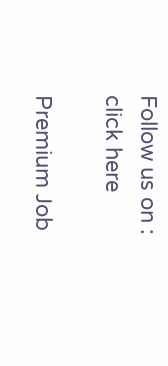Follow us on : click here

Premium Job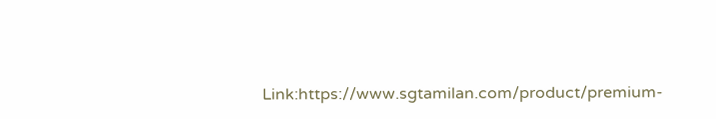Link:https://www.sgtamilan.com/product/premium-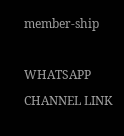member-ship

WHATSAPP CHANNEL LINK